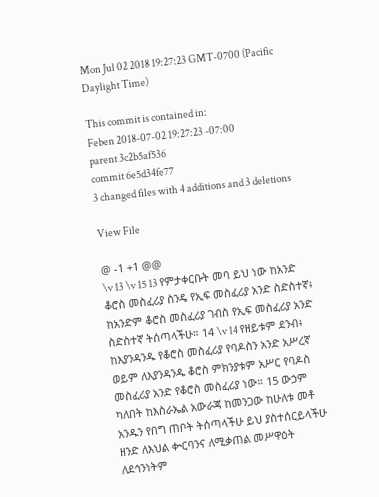Mon Jul 02 2018 19:27:23 GMT-0700 (Pacific Daylight Time)

This commit is contained in:
Feben 2018-07-02 19:27:23 -07:00
parent 3c2b5af536
commit 6e5d34fe77
3 changed files with 4 additions and 3 deletions

View File

@ -1 +1 @@
\v 13 \v 15 13 የምታቀርቡት መባ ይህ ነው ከአንድ ቆሮስ መስፈሪያ ስንዴ የኢፍ መስፈሪያ አንድ ስድስተኛ፥ ከአንድም ቆሮስ መስፈሪያ ገብስ የኢፍ መስፈሪያ አንድ ስድስተኛ ትሰጣላችሁ። 14 \v 14 የዘይቱም ደንብ፥ ከእያንዳንዱ የቆሮስ መስፈሪያ የባዶስን አንድ አሥረኛ ወይም ለእያንዳንዱ ቆሮስ ምክንያቱም አሥር የባዶስ መስፈሪያ አንድ የቆሮስ መስፈሪያ ነው። 15 ውኃም ካለበት ከእስራኤል አውራጃ ከመንጋው ከሁለቱ መቶ አንዱን የበግ ጠቦት ትሰጣላችሁ ይህ ያስተሰርይላችሁ ዘንድ ለእህል ቍርባንና ለሚቃጠል መሥዋዕት ለደኅንነትም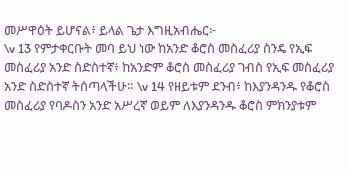መሥዋዕት ይሆናል፥ ይላል ጌታ እግዚአብሔር፦
\v 13 የምታቀርቡት መባ ይህ ነው ከአንድ ቆሮስ መስፈሪያ ስንዴ የኢፍ መስፈሪያ አንድ ስድስተኛ፥ ከአንድም ቆሮስ መስፈሪያ ገብስ የኢፍ መስፈሪያ አንድ ስድስተኛ ትሰጣላችሁ። \v 14 የዘይቱም ደንብ፥ ከእያንዳንዱ የቆሮስ መስፈሪያ የባዶስን አንድ አሥረኛ ወይም ለእያንዳንዱ ቆሮስ ምክንያቱም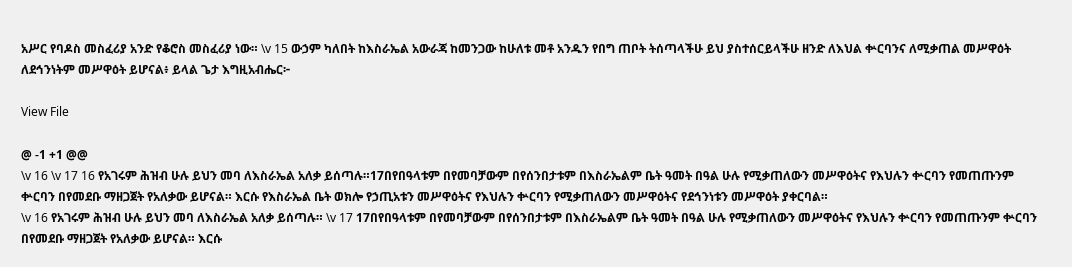አሥር የባዶስ መስፈሪያ አንድ የቆሮስ መስፈሪያ ነው። \v 15 ውኃም ካለበት ከእስራኤል አውራጃ ከመንጋው ከሁለቱ መቶ አንዱን የበግ ጠቦት ትሰጣላችሁ ይህ ያስተሰርይላችሁ ዘንድ ለእህል ቍርባንና ለሚቃጠል መሥዋዕት ለደኅንነትም መሥዋዕት ይሆናል፥ ይላል ጌታ እግዚአብሔር፦

View File

@ -1 +1 @@
\v 16 \v 17 16 የአገሩም ሕዝብ ሁሉ ይህን መባ ለእስራኤል አለቃ ይሰጣሉ።17በየበዓላቱም በየመባቻውም በየሰንበታቱም በእስራኤልም ቤት ዓመት በዓል ሁሉ የሚቃጠለውን መሥዋዕትና የእህሉን ቍርባን የመጠጡንም ቍርባን በየመደቡ ማዘጋጀት የአለቃው ይሆናል። እርሱ የእስራኤል ቤት ወክሎ የኃጢአቱን መሥዋዕትና የእህሉን ቍርባን የሚቃጠለውን መሥዋዕትና የደኅንነቱን መሥዋዕት ያቀርባል።
\v 16 የአገሩም ሕዝብ ሁሉ ይህን መባ ለእስራኤል አለቃ ይሰጣሉ። \v 17 17በየበዓላቱም በየመባቻውም በየሰንበታቱም በእስራኤልም ቤት ዓመት በዓል ሁሉ የሚቃጠለውን መሥዋዕትና የእህሉን ቍርባን የመጠጡንም ቍርባን በየመደቡ ማዘጋጀት የአለቃው ይሆናል። እርሱ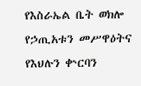የእስራኤል ቤት ወክሎ የኃጢአቱን መሥዋዕትና የእህሉን ቍርባን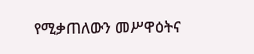የሚቃጠለውን መሥዋዕትና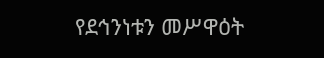የደኅንነቱን መሥዋዕት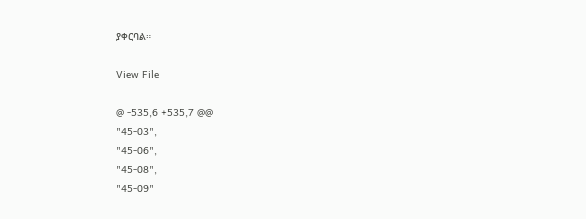ያቀርባል።

View File

@ -535,6 +535,7 @@
"45-03",
"45-06",
"45-08",
"45-09"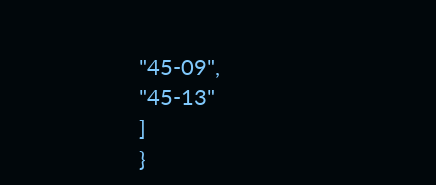"45-09",
"45-13"
]
}